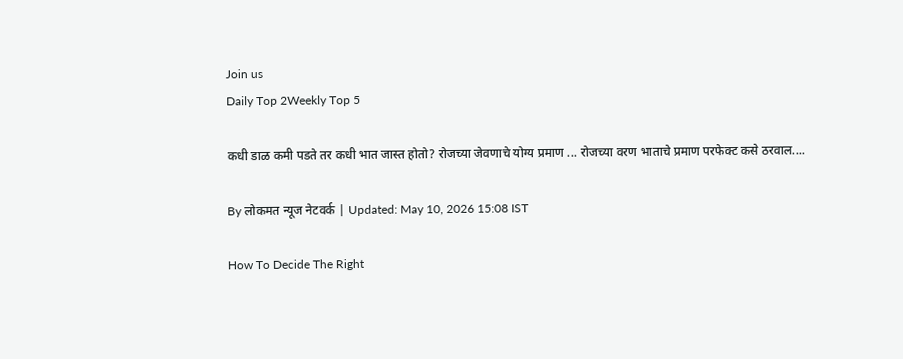Join us
Daily Top 2Weekly Top 5

कधी डाळ कमी पडते तर कधी भात जास्त होतो? रोजच्या जेवणाचे योग्य प्रमाण ... रोजच्या वरण भाताचे प्रमाण परफेक्ट कसे ठरवाल....

By लोकमत न्यूज नेटवर्क | Updated: May 10, 2026 15:08 IST

How To Decide The Right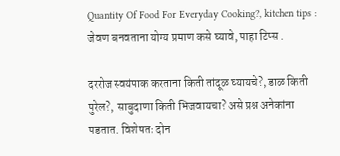Quantity Of Food For Everyday Cooking?, kitchen tips : जेवण बनवताना योग्य प्रमाण कसे घ्यावे, पाहा टिप्स .

दररोज स्वयंपाक करताना किती तांदूळ घ्यायचे?, डाळ किती पुरेल?, साबुदाणा किती भिजवायचा? असे प्रश्न अनेकांना पडतात. विशेषतः दोन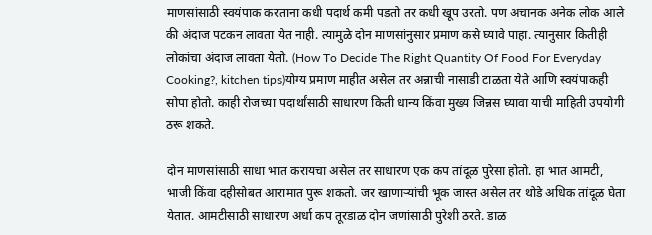माणसांसाठी स्वयंपाक करताना कधी पदार्थ कमी पडतो तर कधी खूप उरतो. पण अचानक अनेक लोक आले की अंदाज पटकन लावता येत नाही. त्यामुळे दोन माणसांनुसार प्रमाण कसे घ्यावे पाहा. त्यानुसार कितीही लोकांचा अंदाज लावता येतो. (How To Decide The Right Quantity Of Food For Everyday Cooking?, kitchen tips)योग्य प्रमाण माहीत असेल तर अन्नाची नासाडी टाळता येते आणि स्वयंपाकही सोपा होतो. काही रोजच्या पदार्थांसाठी साधारण किती धान्य किंवा मुख्य जिन्नस घ्यावा याची माहिती उपयोगी ठरू शकते.

दोन माणसांसाठी साधा भात करायचा असेल तर साधारण एक कप तांदूळ पुरेसा होतो. हा भात आमटी, भाजी किंवा दहीसोबत आरामात पुरू शकतो. जर खाणाऱ्यांची भूक जास्त असेल तर थोडे अधिक तांदूळ घेता येतात. आमटीसाठी साधारण अर्धा कप तूरडाळ दोन जणांसाठी पुरेशी ठरते. डाळ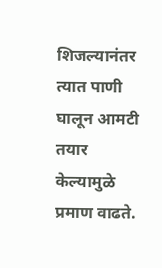शिजल्यानंतर त्यात पाणी घालून आमटी तयार केल्यामुळे प्रमाण वाढते.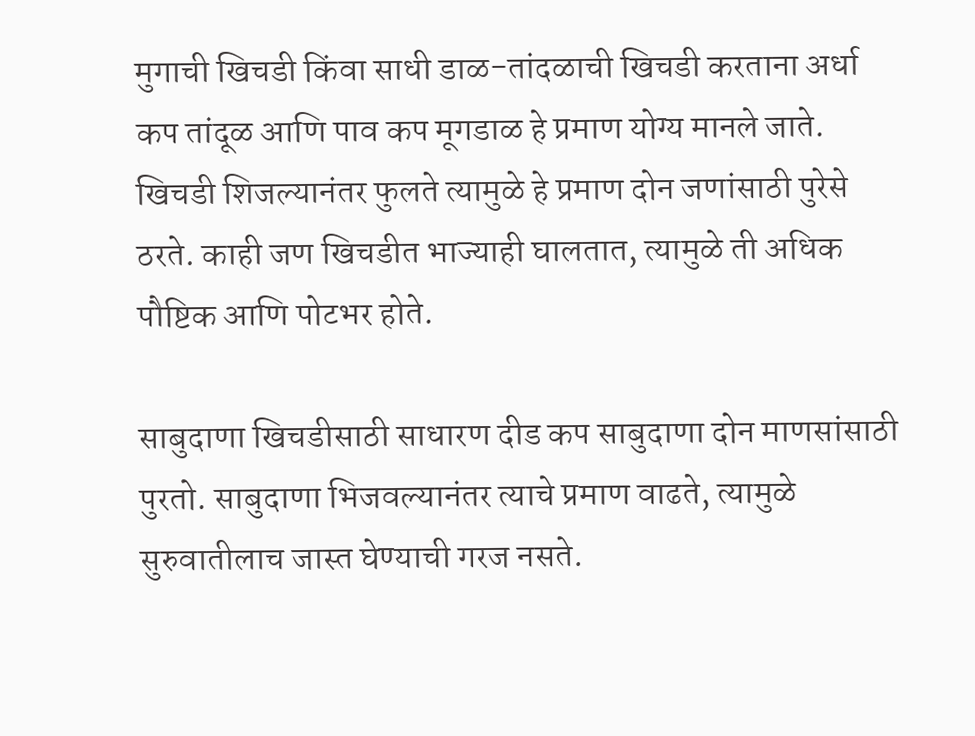मुगाची खिचडी किंवा साधी डाळ-तांदळाची खिचडी करताना अर्धा कप तांदूळ आणि पाव कप मूगडाळ हे प्रमाण योग्य मानले जाते. खिचडी शिजल्यानंतर फुलते त्यामुळे हे प्रमाण दोन जणांसाठी पुरेसे ठरते. काही जण खिचडीत भाज्याही घालतात, त्यामुळे ती अधिक पौष्टिक आणि पोटभर होते.

साबुदाणा खिचडीसाठी साधारण दीड कप साबुदाणा दोन माणसांसाठी पुरतो. साबुदाणा भिजवल्यानंतर त्याचे प्रमाण वाढते, त्यामुळे सुरुवातीलाच जास्त घेण्याची गरज नसते.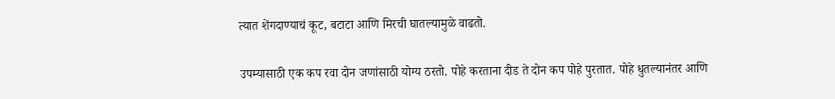त्यात शेंगदाण्याचं कूट, बटाटा आणि मिरची घातल्यामुळे वाढतो.

उपम्यासाठी एक कप रवा दोन जणांसाठी योग्य ठरतो. पोहे करताना दीड ते दोन कप पोहे पुरतात. पोहे धुतल्यानंतर आणि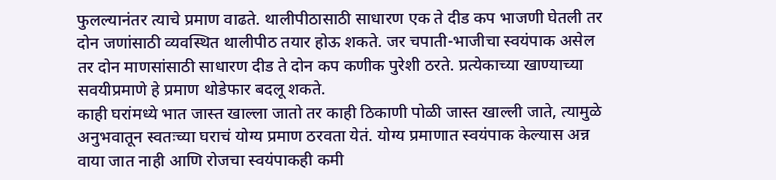फुलल्यानंतर त्याचे प्रमाण वाढते. थालीपीठासाठी साधारण एक ते दीड कप भाजणी घेतली तर दोन जणांसाठी व्यवस्थित थालीपीठ तयार होऊ शकते. जर चपाती-भाजीचा स्वयंपाक असेल तर दोन माणसांसाठी साधारण दीड ते दोन कप कणीक पुरेशी ठरते. प्रत्येकाच्या खाण्याच्या सवयीप्रमाणे हे प्रमाण थोडेफार बदलू शकते.
काही घरांमध्ये भात जास्त खाल्ला जातो तर काही ठिकाणी पोळी जास्त खाल्ली जाते, त्यामुळे अनुभवातून स्वतःच्या घराचं योग्य प्रमाण ठरवता येतं. योग्य प्रमाणात स्वयंपाक केल्यास अन्न वाया जात नाही आणि रोजचा स्वयंपाकही कमी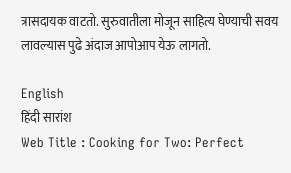त्रासदायक वाटतो. सुरुवातीला मोजून साहित्य घेण्याची सवय लावल्यास पुढे अंदाज आपोआप येऊ लागतो.

English
हिंदी सारांश
Web Title : Cooking for Two: Perfect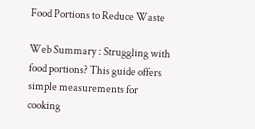Food Portions to Reduce Waste

Web Summary : Struggling with food portions? This guide offers simple measurements for cooking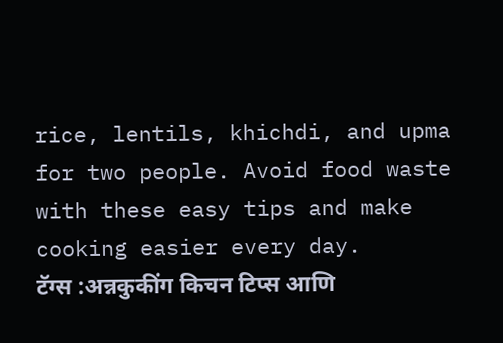rice, lentils, khichdi, and upma for two people. Avoid food waste with these easy tips and make cooking easier every day.
टॅग्स :अन्नकुकींग किचन टिप्स आणि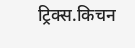ट्रिक्स.किचन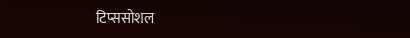टिप्ससोशल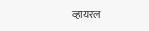व्हायरल